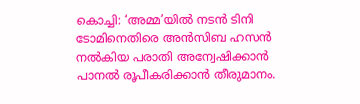കൊച്ചി: ‘അമ്മ’യിൽ നടൻ ടിനി ടോമിനെതിരെ അൻസിബ ഹസൻ നൽകിയ പരാതി അന്വേഷിക്കാൻ പാനൽ രൂപീകരിക്കാൻ തീരുമാനം.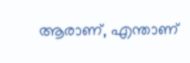ആരാണ്, എന്താണ്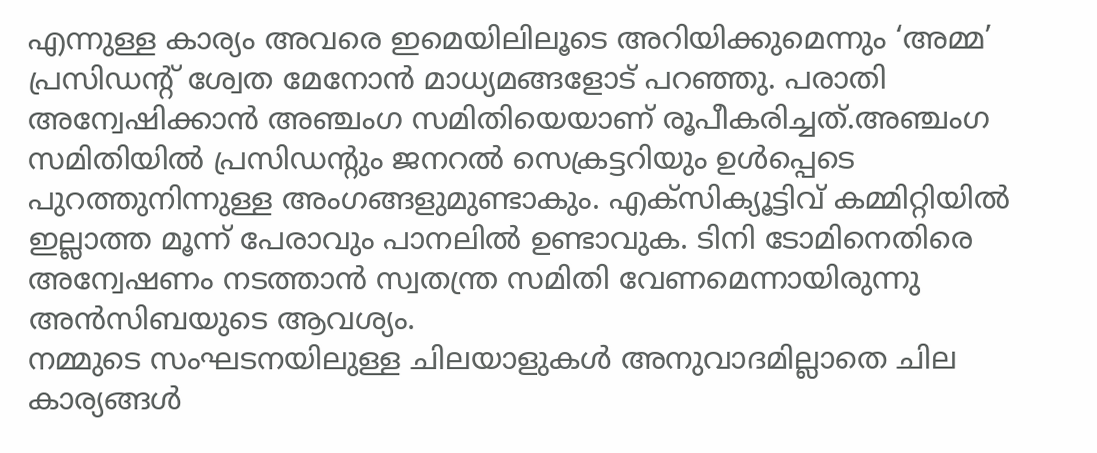എന്നുള്ള കാര്യം അവരെ ഇമെയിലിലൂടെ അറിയിക്കുമെന്നും ‘അമ്മ’ പ്രസിഡന്റ് ശ്വേത മേനോൻ മാധ്യമങ്ങളോട് പറഞ്ഞു. പരാതി അന്വേഷിക്കാൻ അഞ്ചംഗ സമിതിയെയാണ് രൂപീകരിച്ചത്.അഞ്ചംഗ സമിതിയിൽ പ്രസിഡന്റും ജനറൽ സെക്രട്ടറിയും ഉൾപ്പെടെ പുറത്തുനിന്നുള്ള അംഗങ്ങളുമുണ്ടാകും. എക്സിക്യൂട്ടിവ് കമ്മിറ്റിയിൽ ഇല്ലാത്ത മൂന്ന് പേരാവും പാനലിൽ ഉണ്ടാവുക. ടിനി ടോമിനെതിരെ അന്വേഷണം നടത്താൻ സ്വതന്ത്ര സമിതി വേണമെന്നായിരുന്നു അൻസിബയുടെ ആവശ്യം.
നമ്മുടെ സംഘടനയിലുള്ള ചിലയാളുകൾ അനുവാദമില്ലാതെ ചില കാര്യങ്ങൾ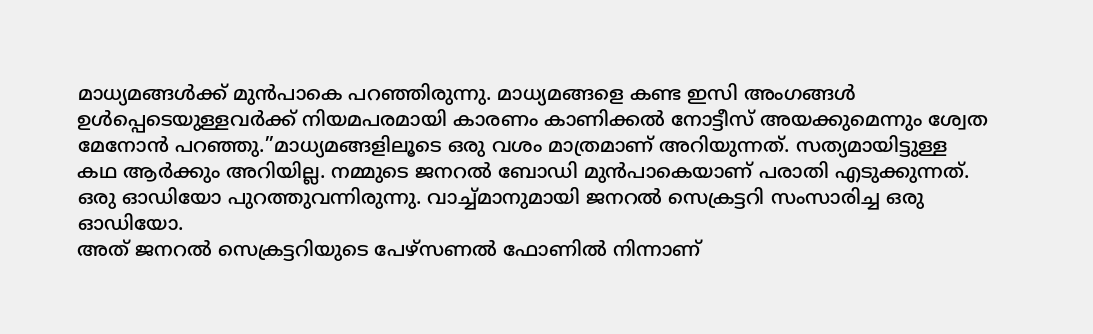മാധ്യമങ്ങൾക്ക് മുൻപാകെ പറഞ്ഞിരുന്നു. മാധ്യമങ്ങളെ കണ്ട ഇസി അംഗങ്ങൾ ഉൾപ്പെടെയുള്ളവർക്ക് നിയമപരമായി കാരണം കാണിക്കൽ നോട്ടീസ് അയക്കുമെന്നും ശ്വേത മേനോൻ പറഞ്ഞു.”മാധ്യമങ്ങളിലൂടെ ഒരു വശം മാത്രമാണ് അറിയുന്നത്. സത്യമായിട്ടുള്ള കഥ ആർക്കും അറിയില്ല. നമ്മുടെ ജനറൽ ബോഡി മുൻപാകെയാണ് പരാതി എടുക്കുന്നത്. ഒരു ഓഡിയോ പുറത്തുവന്നിരുന്നു. വാച്ച്മാനുമായി ജനറൽ സെക്രട്ടറി സംസാരിച്ച ഒരു ഓഡിയോ.
അത് ജനറൽ സെക്രട്ടറിയുടെ പേഴ്സണൽ ഫോണിൽ നിന്നാണ്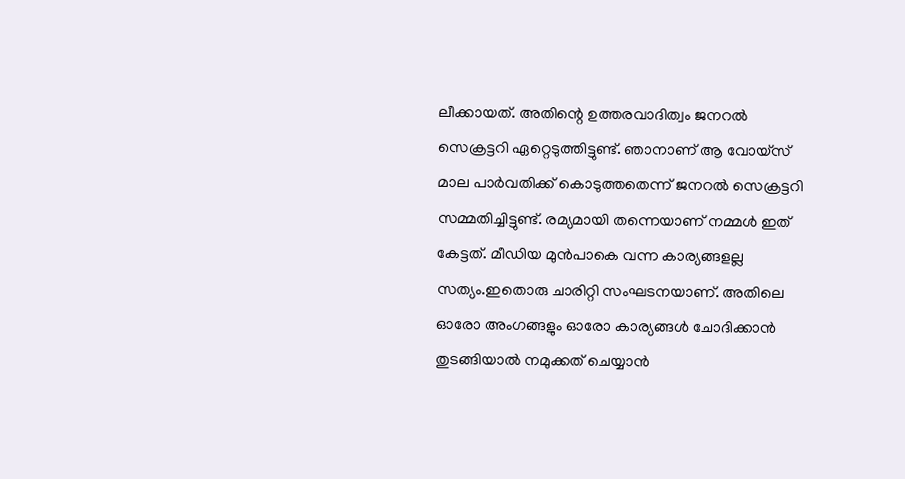ലീക്കായത്. അതിന്റെ ഉത്തരവാദിത്വം ജനറൽ സെക്രട്ടറി ഏറ്റെടുത്തിട്ടുണ്ട്. ഞാനാണ് ആ വോയ്സ് മാല പാർവതിക്ക് കൊടുത്തതെന്ന് ജനറൽ സെക്രട്ടറി സമ്മതിച്ചിട്ടുണ്ട്. രമ്യമായി തന്നെയാണ് നമ്മൾ ഇത് കേട്ടത്. മീഡിയ മുൻപാകെ വന്ന കാര്യങ്ങളല്ല സത്യം.ഇതൊരു ചാരിറ്റി സംഘടനയാണ്. അതിലെ ഓരോ അംഗങ്ങളും ഓരോ കാര്യങ്ങൾ ചോദിക്കാൻ തുടങ്ങിയാൽ നമുക്കത് ചെയ്യാൻ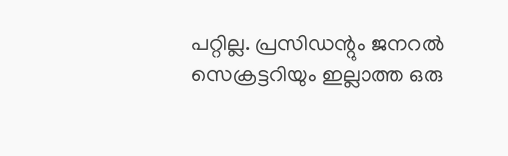പറ്റില്ല. പ്രസിഡന്റും ജനറൽ സെക്രട്ടറിയും ഇല്ലാത്ത ഒരു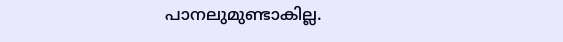പാനലുമുണ്ടാകില്ല.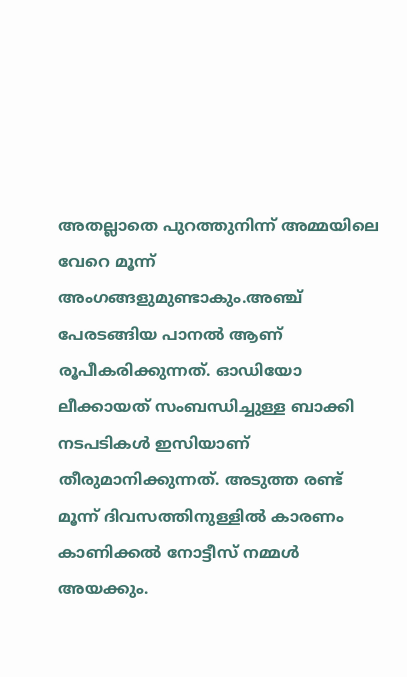അതല്ലാതെ പുറത്തുനിന്ന് അമ്മയിലെ വേറെ മൂന്ന് അംഗങ്ങളുമുണ്ടാകും.അഞ്ച് പേരടങ്ങിയ പാനൽ ആണ് രൂപീകരിക്കുന്നത്. ഓഡിയോ ലീക്കായത് സംബന്ധിച്ചുള്ള ബാക്കി നടപടികൾ ഇസിയാണ് തീരുമാനിക്കുന്നത്. അടുത്ത രണ്ട് മൂന്ന് ദിവസത്തിനുള്ളിൽ കാരണം കാണിക്കൽ നോട്ടീസ് നമ്മൾ അയക്കും.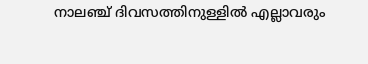നാലഞ്ച് ദിവസത്തിനുള്ളിൽ എല്ലാവരും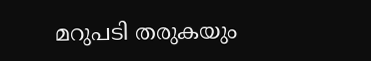മറുപടി തരുകയും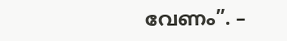വേണം”. –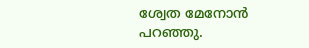ശ്വേത മേനോൻ പറഞ്ഞു.